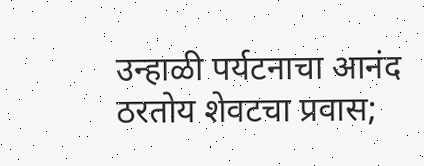उन्हाळी पर्यटनाचा आनंद ठरतोय शेवटचा प्रवास;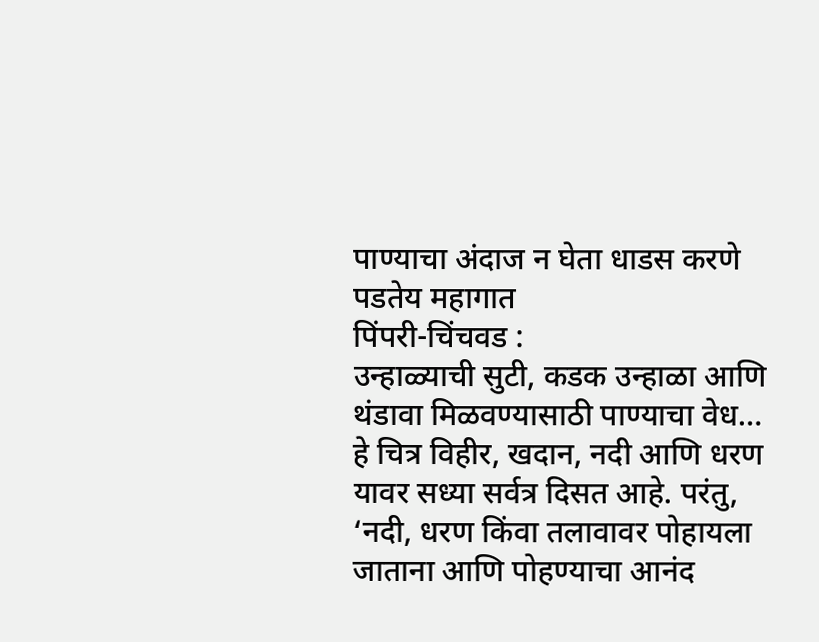पाण्याचा अंदाज न घेता धाडस करणे पडतेय महागात
पिंपरी-चिंचवड :
उन्हाळ्याची सुटी, कडक उन्हाळा आणि थंडावा मिळवण्यासाठी पाण्याचा वेध… हे चित्र विहीर, खदान, नदी आणि धरण यावर सध्या सर्वत्र दिसत आहे. परंतु, ‘नदी, धरण किंवा तलावावर पोहायला जाताना आणि पोहण्याचा आनंद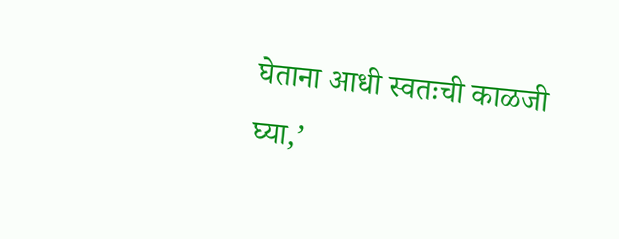घेताना आधी स्वतःची काळजी घ्या,’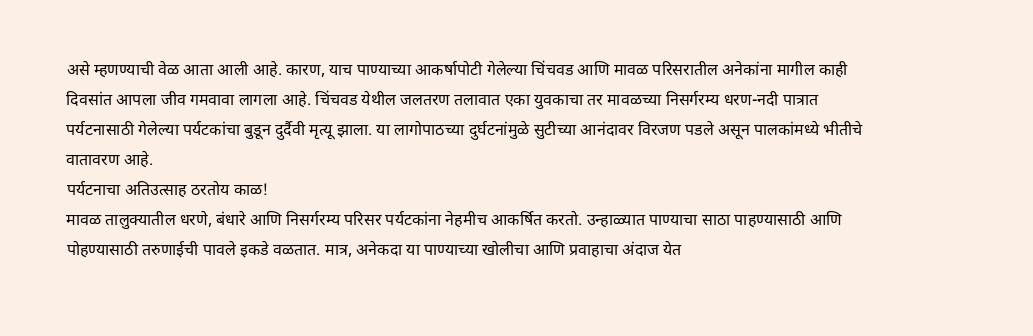असे म्हणण्याची वेळ आता आली आहे. कारण, याच पाण्याच्या आकर्षापोटी गेलेल्या चिंचवड आणि मावळ परिसरातील अनेकांना मागील काही दिवसांत आपला जीव गमवावा लागला आहे. चिंचवड येथील जलतरण तलावात एका युवकाचा तर मावळच्या निसर्गरम्य धरण-नदी पात्रात पर्यटनासाठी गेलेल्या पर्यटकांचा बुडून दुर्दैवी मृत्यू झाला. या लागोपाठच्या दुर्घटनांमुळे सुटीच्या आनंदावर विरजण पडले असून पालकांमध्ये भीतीचे वातावरण आहे.
पर्यटनाचा अतिउत्साह ठरतोय काळ!
मावळ तालुक्यातील धरणे, बंधारे आणि निसर्गरम्य परिसर पर्यटकांना नेहमीच आकर्षित करतो. उन्हाळ्यात पाण्याचा साठा पाहण्यासाठी आणि पोहण्यासाठी तरुणाईची पावले इकडे वळतात. मात्र, अनेकदा या पाण्याच्या खोलीचा आणि प्रवाहाचा अंदाज येत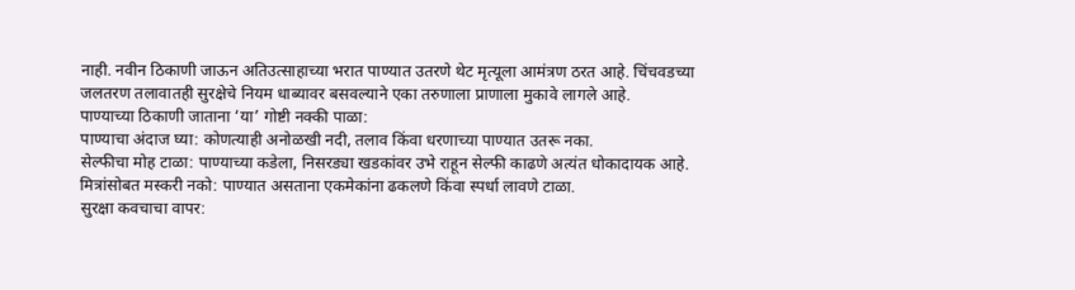नाही. नवीन ठिकाणी जाऊन अतिउत्साहाच्या भरात पाण्यात उतरणे थेट मृत्यूला आमंत्रण ठरत आहे. चिंचवडच्या जलतरण तलावातही सुरक्षेचे नियम धाब्यावर बसवल्याने एका तरुणाला प्राणाला मुकावे लागले आहे.
पाण्याच्या ठिकाणी जाताना ‘या’ गोष्टी नक्की पाळा:
पाण्याचा अंदाज घ्या: कोणत्याही अनोळखी नदी, तलाव किंवा धरणाच्या पाण्यात उतरू नका.
सेल्फीचा मोह टाळा: पाण्याच्या कडेला, निसरड्या खडकांवर उभे राहून सेल्फी काढणे अत्यंत धोकादायक आहे.
मित्रांसोबत मस्करी नको: पाण्यात असताना एकमेकांना ढकलणे किंवा स्पर्धा लावणे टाळा.
सुरक्षा कवचाचा वापर: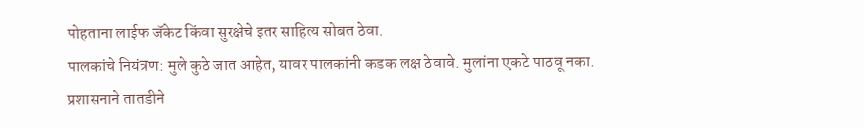पोहताना लाईफ जॅकेट किंवा सुरक्षेचे इतर साहित्य सोबत ठेवा.
पालकांचे नियंत्रण: मुले कुठे जात आहेत, यावर पालकांनी कडक लक्ष ठेवावे. मुलांना एकटे पाठवू नका.
प्रशासनाने तातडीने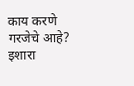काय करणे गरजेचे आहे?
इशारा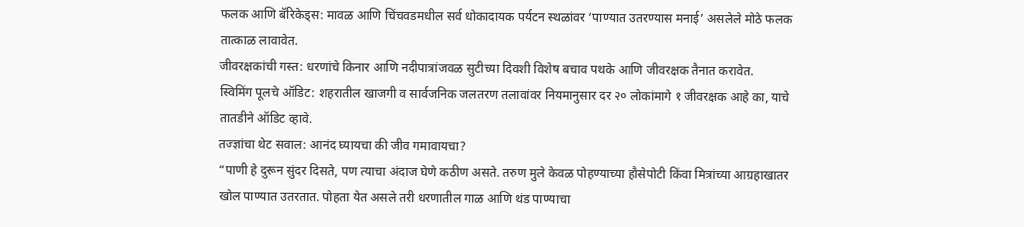फलक आणि बॅरिकेड्स: मावळ आणि चिंचवडमधील सर्व धोकादायक पर्यटन स्थळांवर ‘पाण्यात उतरण्यास मनाई’ असलेले मोठे फलक तात्काळ लावावेत.
जीवरक्षकांची गस्त: धरणांचे किनार आणि नदीपात्रांजवळ सुटीच्या दिवशी विशेष बचाव पथके आणि जीवरक्षक तैनात करावेत.
स्विमिंग पूलचे ऑडिट: शहरातील खाजगी व सार्वजनिक जलतरण तलावांवर नियमानुसार दर २० लोकांमागे १ जीवरक्षक आहे का, याचे तातडीने ऑडिट व्हावे.
तज्ज्ञांचा थेट सवाल: आनंद घ्यायचा की जीव गमावायचा?
“पाणी हे दुरून सुंदर दिसते, पण त्याचा अंदाज घेणे कठीण असते. तरुण मुले केवळ पोहण्याच्या हौसेपोटी किंवा मित्रांच्या आग्रहाखातर खोल पाण्यात उतरतात. पोहता येत असले तरी धरणातील गाळ आणि थंड पाण्याचा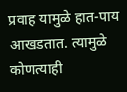प्रवाह यामुळे हात-पाय आखडतात. त्यामुळे कोणत्याही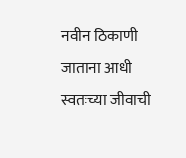नवीन ठिकाणी जाताना आधी स्वतःच्या जीवाची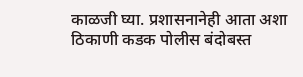काळजी घ्या. प्रशासनानेही आता अशा ठिकाणी कडक पोलीस बंदोबस्त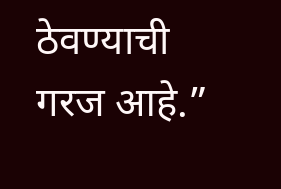ठेवण्याची गरज आहे.”